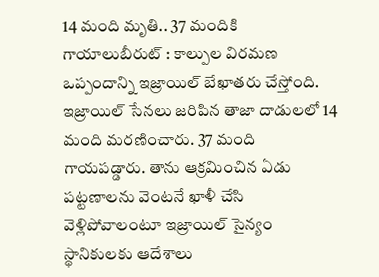14 మంది మృతి.. 37 మందికి గాయాలుబీరుట్ : కాల్పుల విరమణ ఒప్పందాన్ని ఇజ్రాయిల్ బేఖాతరు చేస్తోంది. ఇజ్రాయిల్ సేనలు జరిపిన తాజా దాడులలో 14 మంది మరణించారు. 37 మంది గాయపడ్డారు. తాను ఆక్రమించిన ఏడు పట్టణాలను వెంటనే ఖాళీ చేసి వెళ్లిపోవాలంటూ ఇజ్రాయిల్ సైన్యం స్థానికులకు ఆదేశాలు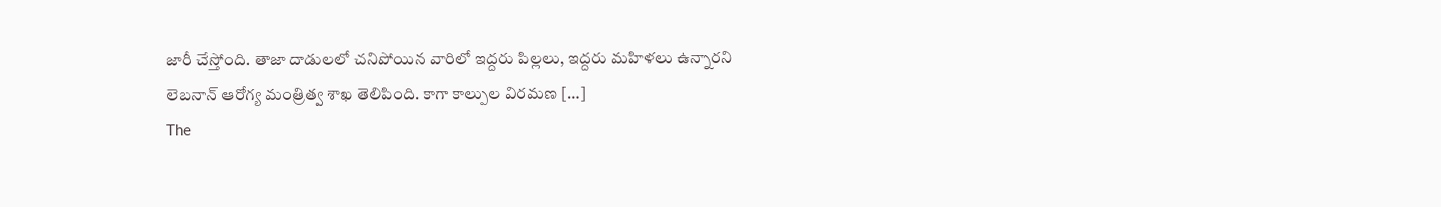జారీ చేస్తోంది. తాజా దాడులలో చనిపోయిన వారిలో ఇద్దరు పిల్లలు, ఇద్దరు మహిళలు ఉన్నారని లెబనాన్ ఆరోగ్య మంత్రిత్వ శాఖ తెలిపింది. కాగా కాల్పుల విరమణ […]
The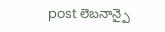post లెబనాన్పై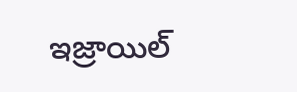ఇజ్రాయిల్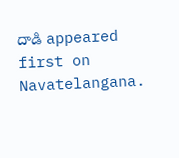దాడి appeared first on Navatelangana.